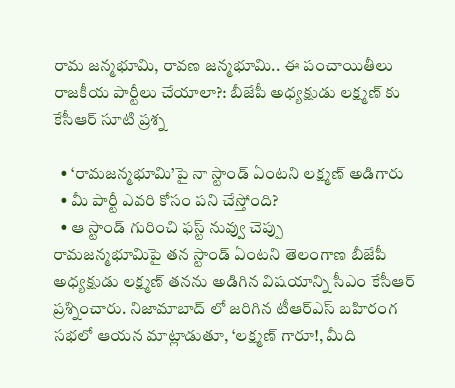రామ జన్మభూమి, రావణ జన్మభూమి.. ఈ పంచాయితీలు రాజకీయ పార్టీలు చేయాలా?: బీజేపీ అధ్యక్షుడు లక్ష్మణ్ కు కేసీఆర్ సూటి ప్రశ్న

  • ‘రామజన్మభూమి’పై నా స్టాండ్ ఏంటని లక్ష్మణ్ అడిగారు
  • మీ పార్టీ ఎవరి కోసం పని చేస్తోంది?
  • ఆ స్టాండ్ గురించి ఫస్ట్ నువ్వు చెప్పు
రామజన్మభూమిపై తన స్టాండ్ ఏంటని తెలంగాణ బీజేపీ అధ్యక్షుడు లక్ష్మణ్ తనను అడిగిన విషయాన్ని సీఎం కేసీఆర్ ప్రశ్నించారు. నిజామాబాద్ లో జరిగిన టీఆర్ఎస్ బహిరంగ సభలో ఆయన మాట్లాడుతూ, ‘లక్ష్మణ్ గారూ!, మీది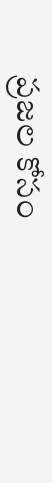ప్రజల కోసం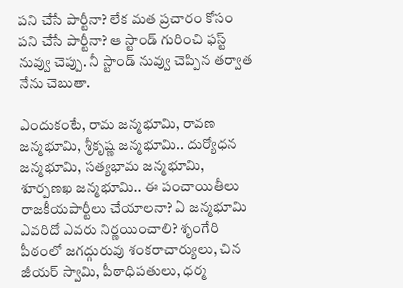పని చేసే పార్టీనా? లేక మత ప్రచారం కోసం పని చేసే పార్టీనా? ఆ స్టాండ్ గురించి ఫస్ట్ నువ్వు చెప్పు. నీ స్టాండ్ నువ్వు చెప్పిన తర్వాత నేను చెబుతా.

ఎందుకంటే, రామ జన్మభూమి, రావణ జన్మభూమి, శ్రీకృష్ణ జన్మభూమి.. దుర్యోధన జన్మభూమి, సత్యభామ జన్మభూమి, శూర్పణఖ జన్మభూమి.. ఈ పంచాయితీలు రాజకీయపార్టీలు చేయాలనా? ఏ జన్మభూమి ఎవరిదో ఎవరు నిర్ణయించాలి? శృంగేరి పీఠంలో జగద్గురువు శంకరాచార్యులు, చిన జీయర్ స్వామి, పీఠాధిపతులు, ధర్మ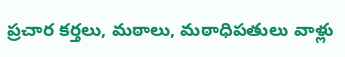ప్రచార కర్తలు, మఠాలు, మఠాధిపతులు వాళ్లు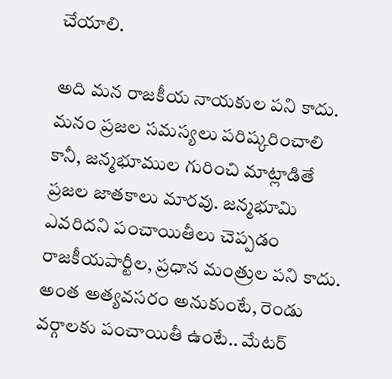చేయాలి.

అది మన రాజకీయ నాయకుల పని కాదు. మనం ప్రజల సమస్యలు పరిష్కరించాలి కానీ, జన్మభూముల గురించి మాట్లాడితే ప్రజల జాతకాలు మారవు. జన్మభూమి ఎవరిదని పంచాయితీలు చెప్పడం రాజకీయపార్టీల, ప్రధాన మంత్రుల పని కాదు. అంత అత్యవసరం అనుకుంటే, రెండు వర్గాలకు పంచాయితీ ఉంటే.. మేటర్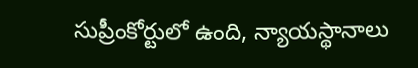సుప్రీంకోర్టులో ఉంది, న్యాయస్థానాలు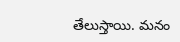తేలుస్తాయి. మనం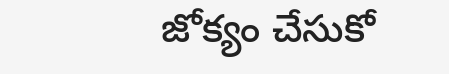జోక్యం చేసుకో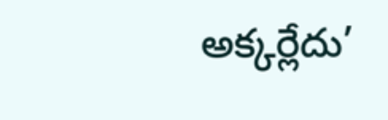అక్కర్లేదు’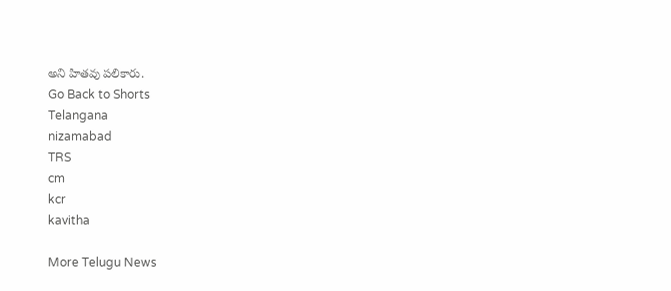అని హితవు పలికారు.
Go Back to Shorts
Telangana
nizamabad
TRS
cm
kcr
kavitha

More Telugu News